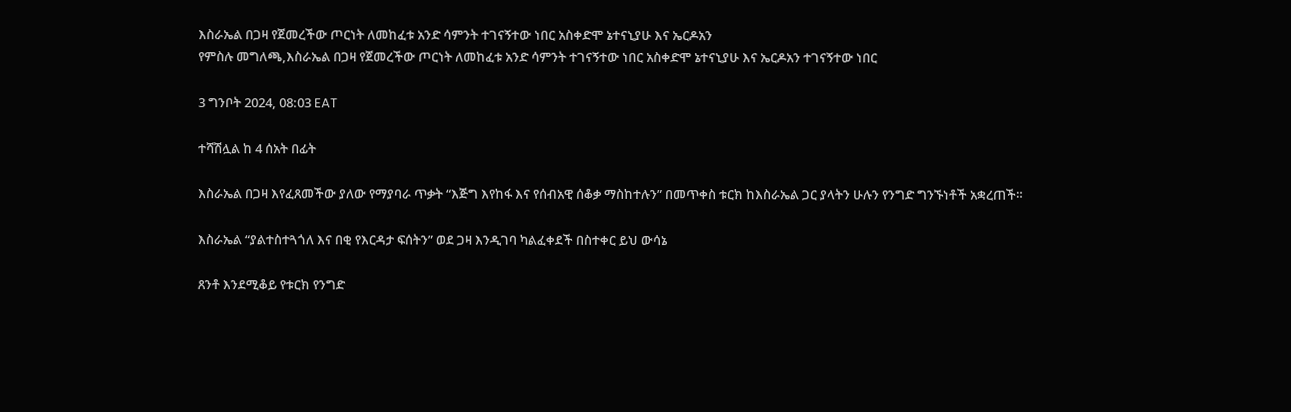እስራኤል በጋዛ የጀመረችው ጦርነት ለመከፈቱ አንድ ሳምንት ተገናኝተው ነበር አስቀድሞ ኔተናኒያሁ እና ኤርዶአን
የምስሉ መግለጫ,እስራኤል በጋዛ የጀመረችው ጦርነት ለመከፈቱ አንድ ሳምንት ተገናኝተው ነበር አስቀድሞ ኔተናኒያሁ እና ኤርዶአን ተገናኝተው ነበር

3 ግንቦት 2024, 08:03 EAT

ተሻሽሏል ከ 4 ሰአት በፊት

እስራኤል በጋዛ እየፈጸመችው ያለው የማያባራ ጥቃት “እጅግ እየከፋ እና የሰብአዊ ሰቆቃ ማስከተሉን” በመጥቀስ ቱርክ ከእስራኤል ጋር ያላትን ሁሉን የንግድ ግንኙነቶች አቋረጠች።

እስራኤል “ያልተስተጓጎለ እና በቂ የእርዳታ ፍሰትን” ወደ ጋዛ እንዲገባ ካልፈቀደች በስተቀር ይህ ውሳኔ

ጸንቶ እንደሚቆይ የቱርክ የንግድ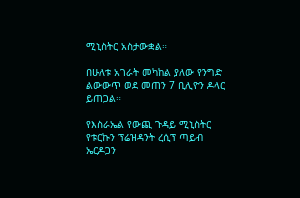ሚኒስትር አስታውቋል።

በሁለቱ አገራት መካከል ያለው የንግድ ልውውጥ ወደ መጠን 7 ቢሊዮን ዶላር ይጠጋል።

የእስራኤል የውጪ ጉዳይ ሚኒስትር የቱርኩን ፕሬዝዳንት ረሲፕ ጣይብ ኤርዶጋን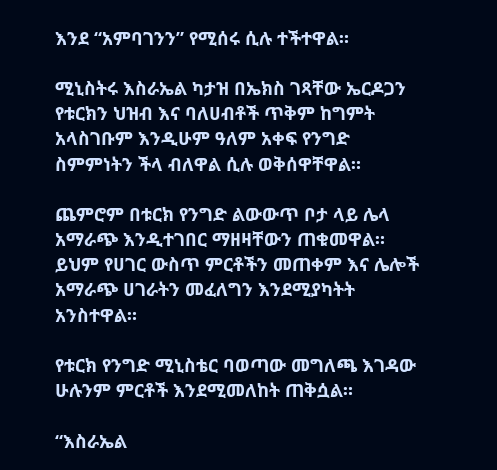እንደ “አምባገንን” የሚሰሩ ሲሉ ተችተዋል።

ሚኒስትሩ እስራኤል ካታዝ በኤክስ ገጻቸው ኤርዶጋን የቱርክን ህዝብ እና ባለሀብቶች ጥቅም ከግምት አላስገቡም እንዲሁም ዓለም አቀፍ የንግድ ስምምነትን ችላ ብለዋል ሲሉ ወቅሰዋቸዋል።

ጨምሮም በቱርክ የንግድ ልውውጥ ቦታ ላይ ሌላ አማራጭ እንዲተገበር ማዘዛቸውን ጠቁመዋል። ይህም የሀገር ውስጥ ምርቶችን መጠቀም እና ሌሎች አማራጭ ሀገራትን መፈለግን እንደሚያካትት አንስተዋል።

የቱርክ የንግድ ሚኒስቴር ባወጣው መግለጫ እገዳው ሁሉንም ምርቶች እንደሚመለከት ጠቅሷል።

“እስራኤል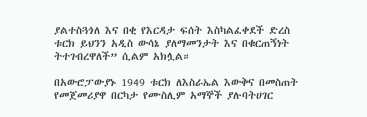ያልተስጓጎለ እና በቂ የእርዳታ ፍሰት እስካልፈቀደች ድረስ ቱርክ ይህንን አዲስ ውሳኔ ያለማመንታት እና በቁርጠኝነት ትተገብረዋለች” ሲልም አክሏል።

በአውሮፓውያኑ 1949 ቱርክ ለእስራኤል እውቅና በመስጠት የመጀመሪያዋ በርካታ የሙስሊም አማኞች ያሉባትሀገር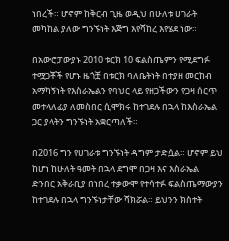ነበረች። ሆኖም ከቅርብ ጊዜ ወዲህ በሁለቱ ሀገራት መካከል ያለው ግንኙነት እጅግ እየሻከረ እየሄደ ነው።

በአውሮፓውያኑ 2010 ቱርክ 10 ፍልስጤምን የሚደግፉ ተሟጋቾች የሆኑ ዜጎቿ በቱርክ ባለቤትነት በተያዘ መርከብ አማካኝነት የእስራኤልን የባህር ላይ የዘጋችውን የጋዛ ሰርጥ መተላለፊያ ለመስበር ሲሞክሩ ከተገደሉ በኋላ ከእስራኤል ጋር ያላትን ግንኙነት አቋርጣለች።

በ2016 ግን የሀገራቱ ግንኙነት ዳግም ታድሷል። ሆኖም ይህ ከሆነ ከሁለት ዓመት በኋላ ደግሞ በጋዛ እና እስራኤል ድንበር አቅራቢያ በነበረ ተቃውሞ የተሳተፉ ፍልስጤማውያን ከተገደሉ በኋላ ግንኙነታቸው ሻክሯል። ይህንን ክስተት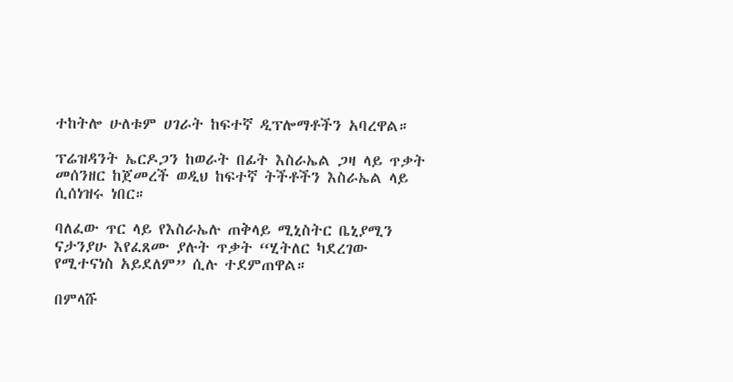ተከትሎ ሁለቱም ሀገራት ከፍተኛ ዲፕሎማቶችን አባረዋል።

ፕሬዝዳንት ኤርዶጋን ከወራት በፊት እስራኤል ጋዛ ላይ ጥቃት መሰንዘር ከጀመረች ወዲህ ከፍተኛ ትችቶችን እስራኤል ላይ ሲሰነዝሩ ነበር።

ባለፈው ጥር ላይ የእስራኤሉ ጠቅላይ ሚኒስትር ቤኒያሚን ናታንያሁ እየፈጸሙ ያሉት ጥቃት “ሂትለር ካደረገው የሚተናነስ አይደለም” ሲሉ ተደምጠዋል።

በምላሹ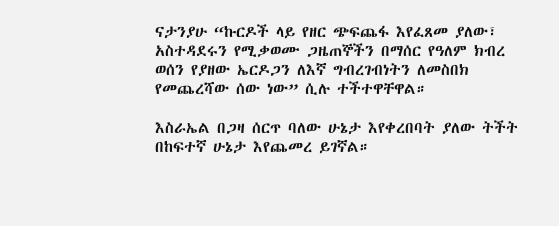ናታንያሁ “ኩርዶች ላይ የዘር ጭፍጨፋ እየፈጸመ ያለው፣ አስተዳደሩን የሚቃወሙ ጋዜጠኞችን በማሰር የዓለም ክብረ ወሰን የያዘው ኤርዶጋን ለእኛ ግብረገብነትን ለመስበክ የመጨረሻው ሰው ነው” ሲሉ ተችተዋቸዋል።

እስራኤል በጋዛ ሰርጥ ባለው ሁኔታ እየቀረበባት ያለው ትችት በከፍተኛ ሁኔታ እየጨመረ ይገኛል።